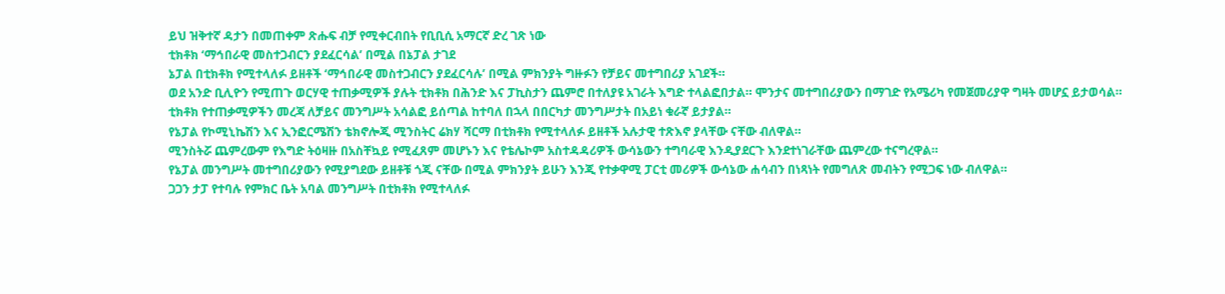ይህ ዝቅተኛ ዳታን በመጠቀም ጽሑፍ ብቻ የሚቀርብበት የቢቢሲ አማርኛ ድረ ገጽ ነው
ቲክቶክ ‘ማኅበራዊ መስተጋብርን ያደፈርሳል’ በሚል በኔፓል ታገደ
ኔፓል በቲክቶክ የሚተላለፉ ይዘቶች ‘ማኅበራዊ መስተጋብርን ያደፈርሳሉ’ በሚል ምክንያት ግዙፉን የቻይና መተግበሪያ አገደች።
ወደ አንድ ቢሊዮን የሚጠጉ ወርሃዊ ተጠቃሚዎች ያሉት ቲክቶክ በሕንድ እና ፓኪስታን ጨምሮ በተለያዩ አገራት እግድ ተላልፎበታል። ሞንታና መተግበሪያውን በማገድ የአሜሪካ የመጀመሪያዋ ግዛት መሆኗ ይታወሳል።
ቲክቶክ የተጠቃሚዎችን መረጃ ለቻይና መንግሥት አሳልፎ ይሰጣል ከተባለ በኋላ በበርካታ መንግሥታት በአይነ ቁራኛ ይታያል።
የኔፓል የኮሚኒኬሽን እና ኢንፎርሜሽን ቴክኖሎጂ ሚንስትር ሬክሃ ሻርማ በቲክቶክ የሚተላለፉ ይዘቶች አሉታዊ ተጽእኖ ያላቸው ናቸው ብለዋል።
ሚንስትሯ ጨምረውም የእግድ ትዕዛዙ በአስቸኳይ የሚፈጸም መሆኑን እና የቴሌኮም አስተዳዳሪዎች ውሳኔውን ተግባራዊ እንዲያደርጉ እንደተነገራቸው ጨምረው ተናግረዋል።
የኔፓል መንግሥት መተግበሪያውን የሚያግደው ይዘቶቹ ጎጂ ናቸው በሚል ምክንያት ይሁን እንጂ የተቃዋሚ ፓርቲ መሪዎች ውሳኔው ሐሳብን በነጻነት የመግለጽ መብትን የሚጋፍ ነው ብለዋል።
ጋጋን ታፓ የተባሉ የምክር ቤት አባል መንግሥት በቲክቶክ የሚተላለፉ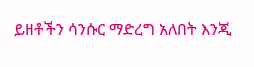ይዘቶችን ሳንሱር ማድረግ አለበት እንጂ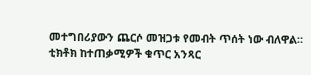መተግበሪያውን ጨርሶ መዝጋቱ የመብት ጥሰት ነው ብለዋል።
ቲክቶክ ከተጠቃሚዎች ቁጥር አንጻር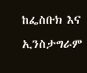ከፌስቡክ እና ኢንስታግራም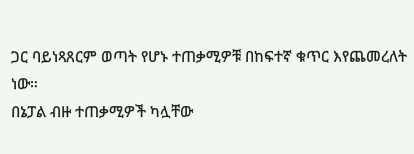ጋር ባይነጻጸርም ወጣት የሆኑ ተጠቃሚዎቹ በከፍተኛ ቁጥር እየጨመረለት ነው።
በኔፓል ብዙ ተጠቃሚዎች ካሏቸው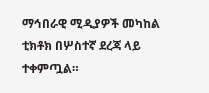ማኅበራዊ ሚዲያዎች መካከል ቲክቶክ በሦስተኛ ደረጃ ላይ ተቀምጧል።